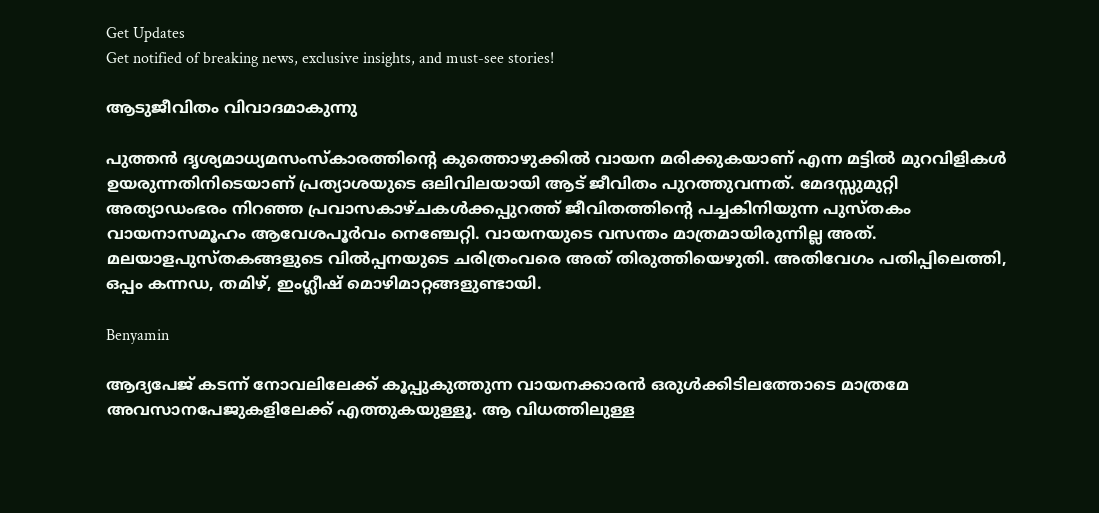Get Updates
Get notified of breaking news, exclusive insights, and must-see stories!

ആടുജീവിതം വിവാദമാകുന്നു

പുത്തന്‍ ദൃശ്യമാധ്യമസംസ്‌കാരത്തിന്റെ കുത്തൊഴുക്കില്‍ വായന മരിക്കുകയാണ് എന്ന മട്ടില്‍ മുറവിളികള്‍ ഉയരുന്നതിനിടെയാണ് പ്രത്യാശയുടെ ഒലിവിലയായി ആട് ജീവിതം പുറത്തുവന്നത്. മേദസ്സുമുറ്റി അത്യാഡംഭരം നിറഞ്ഞ പ്രവാസകാഴ്ചകള്‍ക്കപ്പുറത്ത് ജീവിതത്തിന്റെ പച്ചകിനിയുന്ന പുസ്തകം വായനാസമൂഹം ആവേശപൂര്‍വം നെഞ്ചേറ്റി. വായനയുടെ വസന്തം മാത്രമായിരുന്നില്ല അത്. മലയാളപുസ്തകങ്ങളുടെ വില്‍പ്പനയുടെ ചരിത്രംവരെ അത് തിരുത്തിയെഴുതി. അതിവേഗം പതിപ്പിലെത്തി, ഒപ്പം കന്നഡ, തമിഴ്, ഇംഗ്ലീഷ് മൊഴിമാറ്റങ്ങളുണ്ടായി.

Benyamin

ആദ്യപേജ് കടന്ന് നോവലിലേക്ക് കൂപ്പുകുത്തുന്ന വായനക്കാരന്‍ ഒരുള്‍ക്കിടിലത്തോടെ മാത്രമേ അവസാനപേജുകളിലേക്ക് എത്തുകയുള്ളൂ. ആ വിധത്തിലുള്ള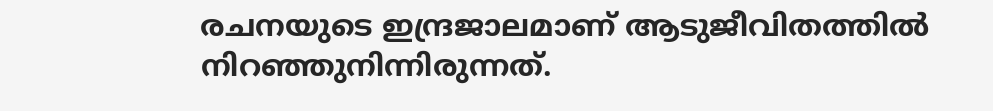രചനയുടെ ഇന്ദ്രജാലമാണ് ആടുജീവിതത്തില്‍ നിറഞ്ഞുനിന്നിരുന്നത്.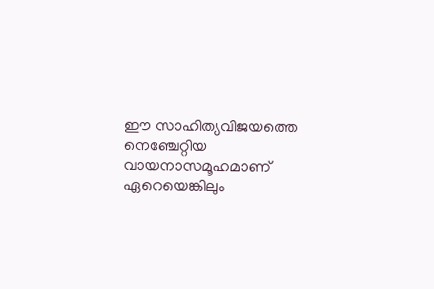ഈ സാഹിത്യവിജയത്തെ നെഞ്ചേറ്റിയ വായനാസമൂഹമാണ് ഏറെയെങ്കിലും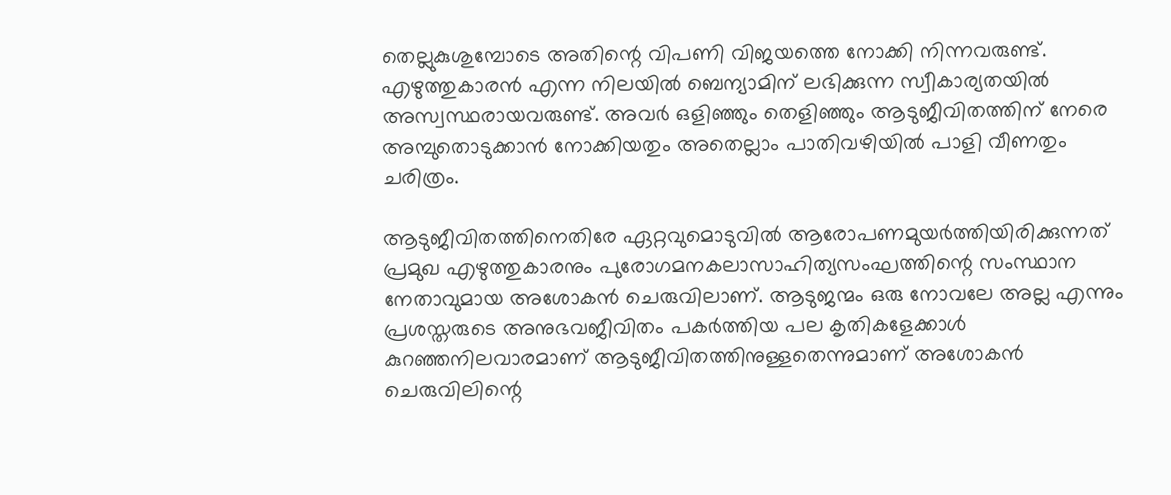തെല്ലുകുശുമ്പോടെ അതിന്റെ വിപണി വിജയത്തെ നോക്കി നിന്നവരുണ്ട്. എഴുത്തുകാരന്‍ എന്ന നിലയില്‍ ബെന്യാമിന് ലഭിക്കുന്ന സ്വീകാര്യതയില്‍ അസ്വസ്ഥരായവരുണ്ട്. അവര്‍ ഒളിഞ്ഞും തെളിഞ്ഞും ആടുജീവിതത്തിന് നേരെ അമ്പുതൊടുക്കാന്‍ നോക്കിയതും അതെല്ലാം പാതിവഴിയില്‍ പാളി വീണതും ചരിത്രം.

ആടുജീവിതത്തിനെതിരേ ഏറ്റവുമൊടുവില്‍ ആരോപണമുയര്‍ത്തിയിരിക്കുന്നത് പ്രമുഖ എഴുത്തുകാരനും പുരോഗമനകലാസാഹിത്യസംഘത്തിന്റെ സംസ്ഥാന നേതാവുമായ അശോകന്‍ ചെരുവിലാണ്. ആടുജന്മം ഒരു നോവലേ അല്ല എന്നും പ്രശസ്തരുടെ അനുഭവജീവിതം പകര്‍ത്തിയ പല കൃതികളേക്കാള്‍ കുറഞ്ഞനിലവാരമാണ് ആടുജീവിതത്തിനുള്ളതെന്നുമാണ് അശോകന്‍ ചെരുവിലിന്റെ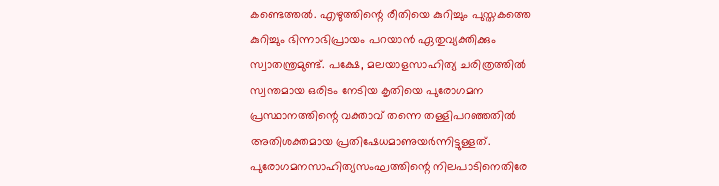കണ്ടെത്തല്‍. എഴുത്തിന്റെ രീതിയെ കുറിച്ചും പുസ്തകത്തെ കുറിച്ചും ഭിന്നാഭിപ്രായം പറയാന്‍ ഏതുവ്യക്തിക്കും സ്വാതന്ത്രമുണ്ട്. പക്ഷേ, മലയാളസാഹിത്യ ചരിത്രത്തില്‍ സ്വന്തമായ ഒരിടം നേടിയ കൃതിയെ പുരോഗമന പ്രസ്ഥാനത്തിന്റെ വക്താവ് തന്നെ തള്ളിപറഞ്ഞതില്‍ അതിശക്തമായ പ്രതിഷേധമാണുയര്‍ന്നിട്ടുള്ളത്. പുരോഗമനസാഹിത്യസംഘത്തിന്റെ നിലപാടിനെതിരേ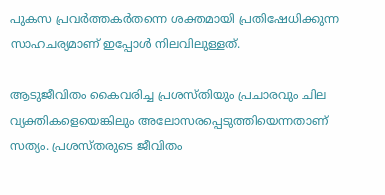പുകസ പ്രവര്‍ത്തകര്‍തന്നെ ശക്തമായി പ്രതിഷേധിക്കുന്ന സാഹചര്യമാണ് ഇപ്പോള്‍ നിലവിലുള്ളത്.

ആടുജീവിതം കൈവരിച്ച പ്രശസ്തിയും പ്രചാരവും ചില വ്യക്തികളെയെങ്കിലും അലോസരപ്പെടുത്തിയെന്നതാണ് സത്യം. പ്രശസ്തരുടെ ജീവിതം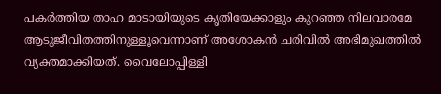പകര്‍ത്തിയ താഹ മാടായിയുടെ കൃതിയേക്കാളും കുറഞ്ഞ നിലവാരമേ ആടുജീവിതത്തിനുള്ളൂവെന്നാണ് അശോകന്‍ ചരിവില്‍ അഭിമുഖത്തില്‍ വ്യക്തമാക്കിയത്. വൈലോപ്പിള്ളി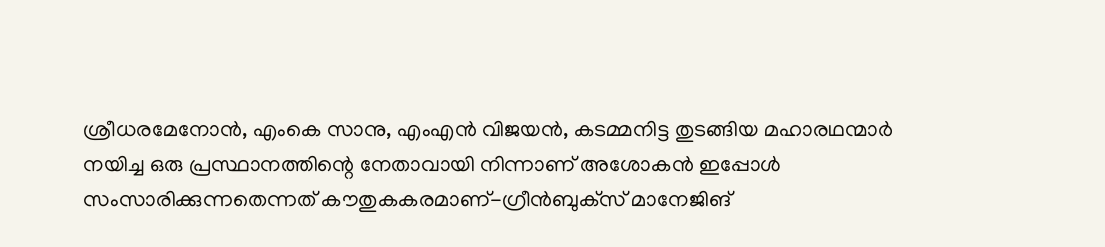ശ്രീധരമേനോന്‍, എംകെ സാനു, എംഎന്‍ വിജയന്‍, കടമ്മനിട്ട തുടങ്ങിയ മഹാരഥന്മാര്‍ നയിച്ച ഒരു പ്രസ്ഥാനത്തിന്റെ നേതാവായി നിന്നാണ് അശോകന്‍ ഇപ്പോള്‍ സംസാരിക്കുന്നതെന്നത് കൗതുകകരമാണ്-ഗ്രീന്‍ബുക്‌സ് മാനേജിങ്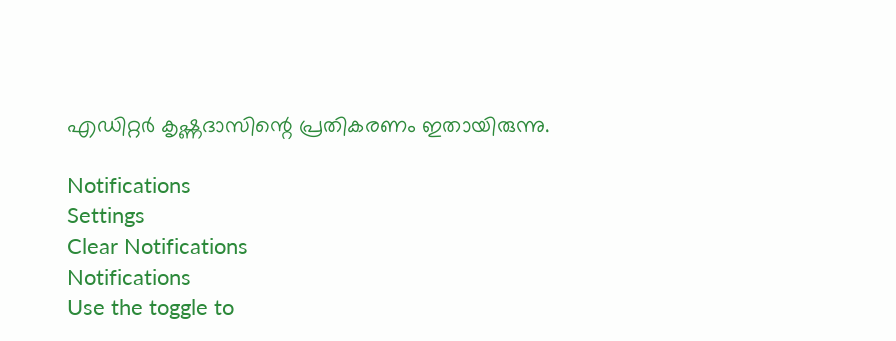എഡിറ്റര്‍ കൃഷ്ണദാസിന്റെ പ്രതികരണം ഇതായിരുന്നു.

Notifications
Settings
Clear Notifications
Notifications
Use the toggle to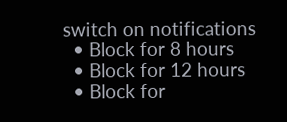switch on notifications
  • Block for 8 hours
  • Block for 12 hours
  • Block for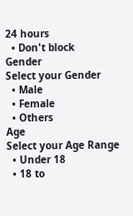24 hours
  • Don't block
Gender
Select your Gender
  • Male
  • Female
  • Others
Age
Select your Age Range
  • Under 18
  • 18 to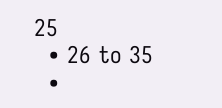25
  • 26 to 35
  •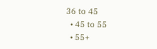36 to 45
  • 45 to 55
  • 55+